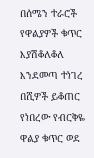በሰሜን ተራሮች የዋልያዎች ቁጥር እያሽቆለቆለ እንደመጣ ተነገረ በሺዎች ይቆጠር የነበረው የብርቅዬ ዋልያ ቁጥር ወደ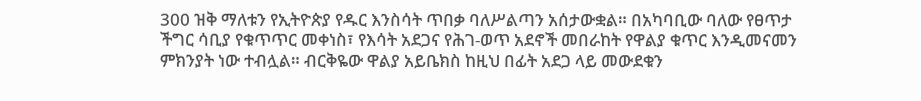300 ዝቅ ማለቱን የኢትዮጵያ የዱር እንስሳት ጥበቃ ባለሥልጣን አሰታውቋል። በአካባቢው ባለው የፀጥታ ችግር ሳቢያ የቁጥጥር መቀነስ፣ የእሳት አደጋና የሕገ-ወጥ አደኖች መበራከት የዋልያ ቁጥር እንዲመናመን ምክንያት ነው ተብሏል። ብርቅዬው ዋልያ አይቤክስ ከዚህ በፊት አደጋ ላይ መውደቁን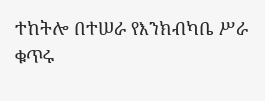ተከትሎ በተሠራ የእንክብካቤ ሥራ ቁጥሩ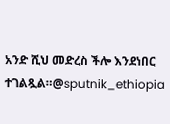አንድ ሺህ መድረስ ችሎ እንደነበር ተገልጿል።@sputnik_ethiopia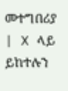መተግበሪያ | X ላይ ይከተሉን